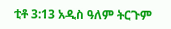ቲቶ 3:13 አዲስ ዓለም ትርጉም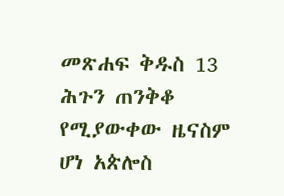መጽሐፍ ቅዱስ 13 ሕጉን ጠንቅቆ የሚያውቀው ዜናስም ሆነ አጵሎስ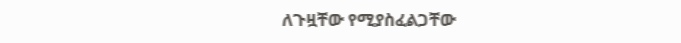ለጉዟቸው የሚያስፈልጋቸው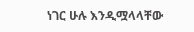ነገር ሁሉ እንዲሟላላቸው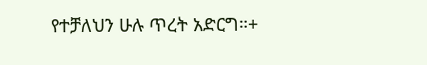የተቻለህን ሁሉ ጥረት አድርግ።+